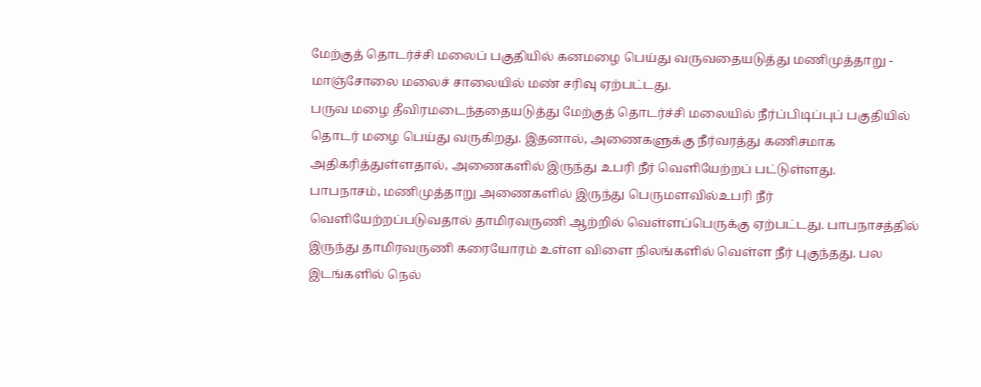மேற்குத் தொடர்ச்சி மலைப் பகுதியில் கனமழை பெய்து வருவதையடுத்து மணிமுத்தாறு - மாஞ்சோலை மலைச் சாலையில் மண் சரிவு ஏற்பட்டது.
பருவ மழை தீவிரமடைந்ததையடுத்து மேற்குத் தொடர்ச்சி மலையில் நீர்ப்பிடிப்புப் பகுதியில் தொடர் மழை பெய்து வருகிறது. இதனால், அணைகளுக்கு நீர்வரத்து கணிசமாக அதிகரித்துள்ளதால், அணைகளில் இருந்து உபரி நீர் வெளியேற்றப் பட்டுள்ளது.
பாபநாசம், மணிமுத்தாறு அணைகளில் இருந்து பெருமளவில்உபரி நீர் வெளியேற்றப்படுவதால் தாமிரவருணி ஆற்றில் வெள்ளப்பெருக்கு ஏற்பட்டது. பாபநாசத்தில் இருந்து தாமிரவருணி கரையோரம் உள்ள விளை நிலங்களில் வெள்ள நீர் புகுந்தது. பல இடங்களில் நெல்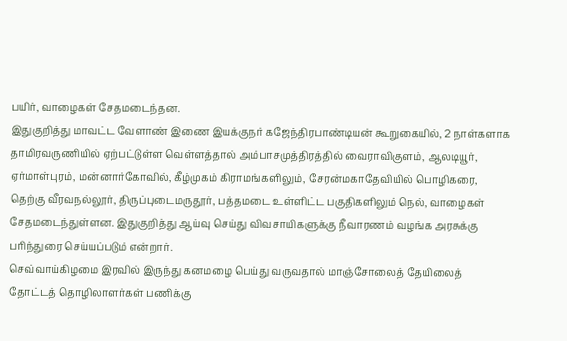பயிர், வாழைகள் சேதமடைந்தன.
இதுகுறித்து மாவட்ட வேளாண் இணை இயக்குநர் கஜேந்திரபாண்டியன் கூறுகையில், 2 நாள்களாக தாமிரவருணியில் ஏற்பட்டுள்ள வெள்ளத்தால் அம்பாசமுத்திரத்தில் வைராவிகுளம், ஆலடியூர், ஏர்மாள்புரம், மன்னார்கோவில், கீழ்முகம் கிராமங்களிலும், சேரன்மகாதேவியில் பொழிகரை, தெற்கு வீரவநல்லூர், திருப்புடைமருதூர், பத்தமடை உள்ளிட்ட பகுதிகளிலும் நெல், வாழைகள் சேதமடைந்துள்ளன. இதுகுறித்து ஆய்வு செய்து விவசாயிகளுக்கு நீவாரணம் வழங்க அரசுக்கு பரிந்துரை செய்யப்படும் என்றார்.
செவ்வாய்கிழமை இரவில் இருந்து கனமழை பெய்து வருவதால் மாஞ்சோலைத் தேயிலைத் தோட்டத் தொழிலாளர்கள் பணிக்கு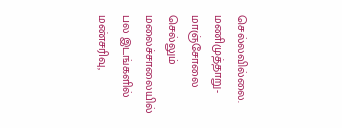செல்லவில்லை. மணிமுத்தாறு-மாஞ்சோலை செல்லும் மலைச்சாலையில் பல இடங்களில் மண்சரிவு,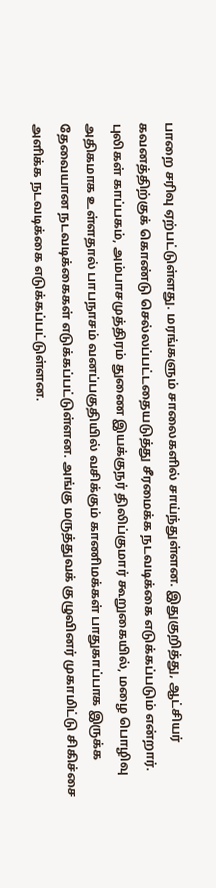பாறை சரிவு ஏற்பட்டுள்ளது. மரங்களும் சாலைகளில் சாய்ந்துள்ளன. இதுகுறித்து, ஆட்சியர் கவனத்திற்குக் கொண்டு செல்லப்பட்டதையடுத்து சீரமைக்க நடவடிக்கை எடுக்கப்படும் என்றார்.
புலிகள் காப்பகம், அம்பாசமுத்திரம் துணை இயக்குநர் திலிப்குமார் கூறுகையில், மழை பொழிவு அதிகமாக உள்ளதால் பாபநாசம் வனப்பகுதியில் வசிக்கும் காணிமக்கள் பாதுகாப்பாக இருக்க தேவையான நடவடிக்கைகள் எடுக்கப்பட்டுள்ளன. அங்கு மருத்துவக் குழுவினர் முகாமிட்டு சிகிச்சை அளிக்க நடவடிக்கை எடுக்கப்பட்டுள்ளன.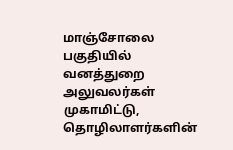மாஞ்சோலை பகுதியில் வனத்துறை அலுவலர்கள் முகாமிட்டு, தொழிலாளர்களின்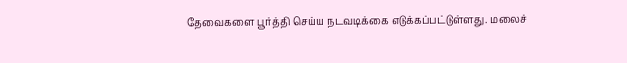தேவைகளை பூர்த்தி செய்ய நடவடிக்கை எடுக்கப்பட்டுள்ளது. மலைச்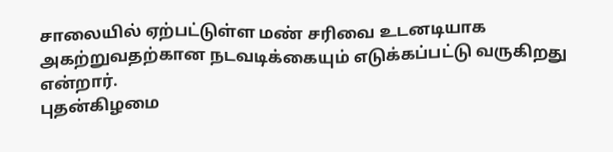சாலையில் ஏற்பட்டுள்ள மண் சரிவை உடனடியாக அகற்றுவதற்கான நடவடிக்கையும் எடுக்கப்பட்டு வருகிறது என்றார்.
புதன்கிழமை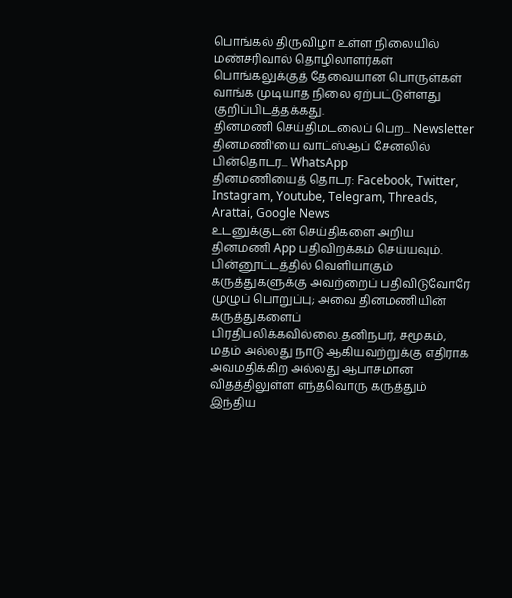பொங்கல் திருவிழா உள்ள நிலையில் மண்சரிவால் தொழிலாளர்கள் பொங்கலுக்குத் தேவையான பொருள்கள் வாங்க முடியாத நிலை ஏற்பட்டுள்ளது குறிப்பிடத்தக்கது.
தினமணி செய்திமடலைப் பெற... Newsletter
தினமணி'யை வாட்ஸ்ஆப் சேனலில் பின்தொடர... WhatsApp
தினமணியைத் தொடர: Facebook, Twitter, Instagram, Youtube, Telegram, Threads, Arattai, Google News
உடனுக்குடன் செய்திகளை அறிய தினமணி App பதிவிறக்கம் செய்யவும்.
பின்னூட்டத்தில் வெளியாகும் கருத்துகளுக்கு அவற்றைப் பதிவிடுவோரே முழுப் பொறுப்பு; அவை தினமணியின் கருத்துகளைப் பிரதிபலிக்கவில்லை.தனிநபர், சமூகம், மதம் அல்லது நாடு ஆகியவற்றுக்கு எதிராக அவமதிக்கிற அல்லது ஆபாசமான விதத்திலுள்ள எந்தவொரு கருத்தும் இந்திய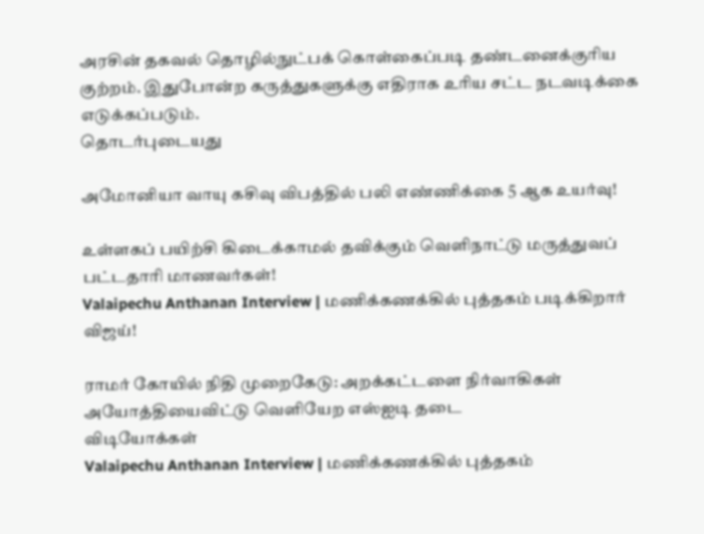அரசின் தகவல் தொழில்நுட்பக் கொள்கைப்படி தண்டனைக்குரிய குற்றம். இதுபோன்ற கருத்துகளுக்கு எதிராக உரிய சட்ட நடவடிக்கை எடுக்கப்படும்.
தொடர்புடையது

அமோனியா வாயு கசிவு விபத்தில் பலி எண்ணிக்கை 5 ஆக உயர்வு!

உள்ளகப் பயிற்சி கிடைக்காமல் தவிக்கும் வெளிநாட்டு மருத்துவப் பட்டதாரி மாணவர்கள்!
Valaipechu Anthanan Interview | மணிக்கணக்கில் புத்தகம் படிக்கிறார் விஜய்!

ராமர் கோயில் நிதி முறைகேடு: அறக்கட்டளை நிர்வாகிகள் அயோத்தியைவிட்டு வெளியேற எஸ்ஐடி தடை
விடியோக்கள்
Valaipechu Anthanan Interview | மணிக்கணக்கில் புத்தகம்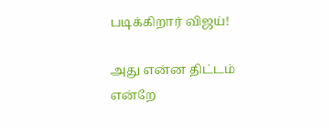படிக்கிறார் விஜய்!

அது என்ன திட்டம் என்றே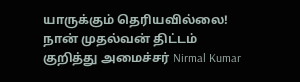யாருக்கும் தெரியவில்லை! நான் முதல்வன் திட்டம் குறித்து அமைச்சர் Nirmal Kumar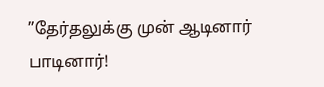”தேர்தலுக்கு முன் ஆடினார் பாடினார்!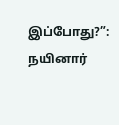இப்போது?”: நயினார்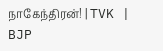நாகேந்திரன்! | TVK | BJP